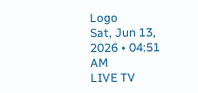Logo
Sat, Jun 13, 2026 • 04:51 AM
LIVE TV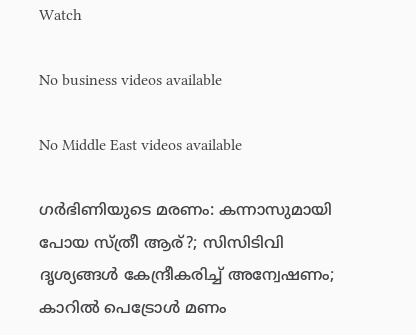Watch

No business videos available

No Middle East videos available

ഗർഭിണിയുടെ മരണം: കന്നാസുമായി പോയ സ്ത്രീ ആര്?; സിസിടിവി ദൃശ്യങ്ങൾ കേന്ദ്രീകരിച്ച് അന്വേഷണം; കാറിൽ പെട്രോൾ മണം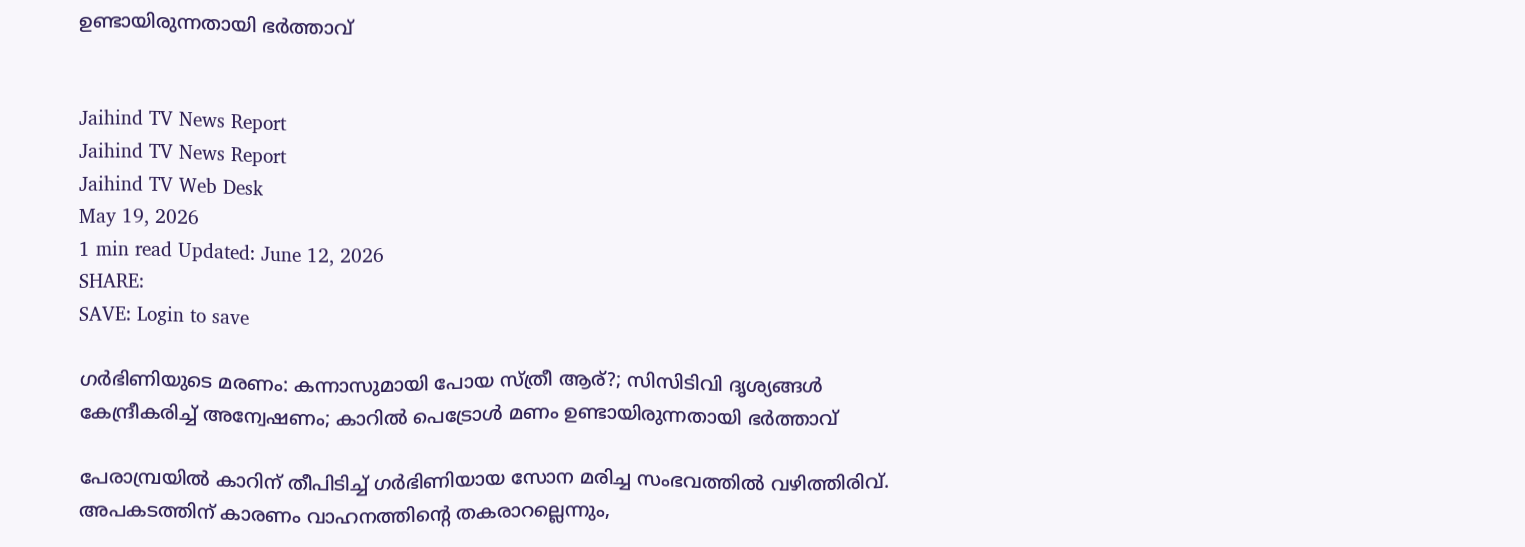ഉണ്ടായിരുന്നതായി ഭർത്താവ്


Jaihind TV News Report
Jaihind TV News Report
Jaihind TV Web Desk
May 19, 2026
1 min read Updated: June 12, 2026
SHARE:
SAVE: Login to save

ഗർഭിണിയുടെ മരണം: കന്നാസുമായി പോയ സ്ത്രീ ആര്?; സിസിടിവി ദൃശ്യങ്ങൾ കേന്ദ്രീകരിച്ച് അന്വേഷണം; കാറിൽ പെട്രോൾ മണം ഉണ്ടായിരുന്നതായി ഭർത്താവ്

പേരാമ്പ്രയിൽ കാറിന് തീപിടിച്ച് ഗർഭിണിയായ സോന മരിച്ച സംഭവത്തിൽ വഴിത്തിരിവ്. അപകടത്തിന് കാരണം വാഹനത്തിന്റെ തകരാറല്ലെന്നും,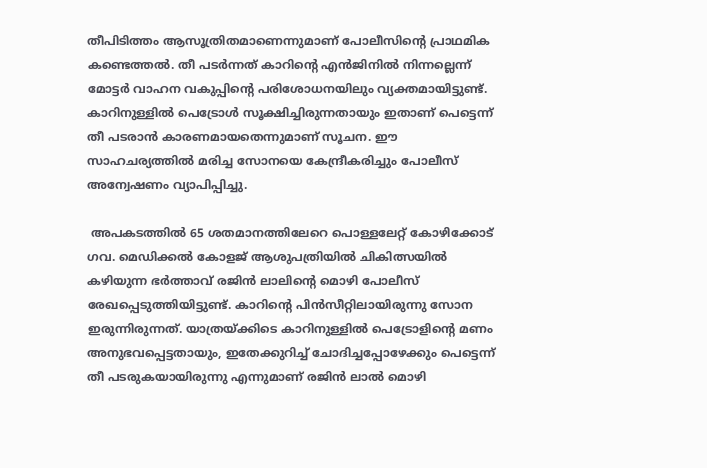തീപിടിത്തം ആസൂത്രിതമാണെന്നുമാണ് പോലീസിന്റെ പ്രാഥമിക കണ്ടെത്തൽ. തീ പടർന്നത് കാറിന്റെ എൻജിനിൽ നിന്നല്ലെന്ന് മോട്ടർ വാഹന വകുപ്പിന്റെ പരിശോധനയിലും വ്യക്തമായിട്ടുണ്ട്. കാറിനുള്ളിൽ പെട്രോൾ സൂക്ഷിച്ചിരുന്നതായും ഇതാണ് പെട്ടെന്ന് തീ പടരാൻ കാരണമായതെന്നുമാണ് സൂചന. ഈ സാഹചര്യത്തിൽ മരിച്ച സോനയെ കേന്ദ്രീകരിച്ചും പോലീസ് അന്വേഷണം വ്യാപിപ്പിച്ചു.

 അപകടത്തിൽ 65 ശതമാനത്തിലേറെ പൊള്ളലേറ്റ് കോഴിക്കോട് ഗവ. മെഡിക്കൽ കോളജ് ആശുപത്രിയിൽ ചികിത്സയിൽ കഴിയുന്ന ഭർത്താവ് രജിൻ ലാലിന്റെ മൊഴി പോലീസ് രേഖപ്പെടുത്തിയിട്ടുണ്ട്. കാറിന്റെ പിൻസീറ്റിലായിരുന്നു സോന ഇരുന്നിരുന്നത്. യാത്രയ്ക്കിടെ കാറിനുള്ളിൽ പെട്രോളിന്റെ മണം അനുഭവപ്പെട്ടതായും, ഇതേക്കുറിച്ച് ചോദിച്ചപ്പോഴേക്കും പെട്ടെന്ന് തീ പടരുകയായിരുന്നു എന്നുമാണ് രജിൻ ലാൽ മൊഴി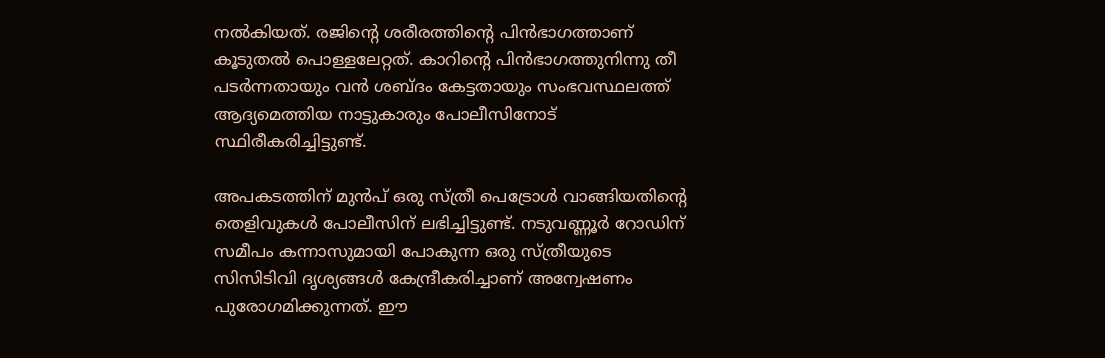നൽകിയത്. രജിന്റെ ശരീരത്തിന്റെ പിൻഭാഗത്താണ് കൂടുതൽ പൊള്ളലേറ്റത്. കാറിന്റെ പിൻഭാഗത്തുനിന്നു തീ പടർന്നതായും വൻ ശബ്ദം കേട്ടതായും സംഭവസ്ഥലത്ത് ആദ്യമെത്തിയ നാട്ടുകാരും പോലീസിനോട് സ്ഥിരീകരിച്ചിട്ടുണ്ട്.

അപകടത്തിന് മുൻപ് ഒരു സ്ത്രീ പെട്രോൾ വാങ്ങിയതിന്റെ തെളിവുകൾ പോലീസിന് ലഭിച്ചിട്ടുണ്ട്. നടുവണ്ണൂർ റോഡിന് സമീപം കന്നാസുമായി പോകുന്ന ഒരു സ്ത്രീയുടെ സിസിടിവി ദൃശ്യങ്ങൾ കേന്ദ്രീകരിച്ചാണ് അന്വേഷണം പുരോഗമിക്കുന്നത്. ഈ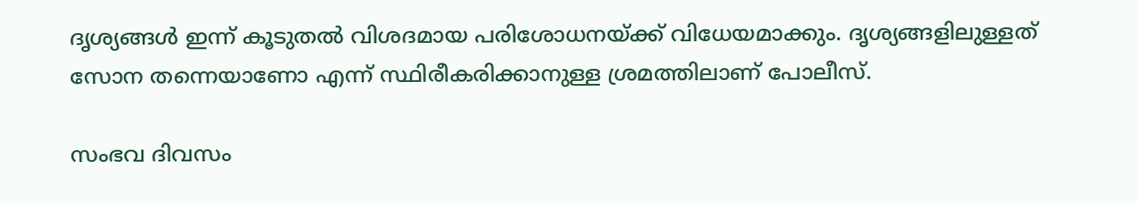ദൃശ്യങ്ങൾ ഇന്ന് കൂടുതൽ വിശദമായ പരിശോധനയ്ക്ക് വിധേയമാക്കും. ദൃശ്യങ്ങളിലുള്ളത് സോന തന്നെയാണോ എന്ന് സ്ഥിരീകരിക്കാനുള്ള ശ്രമത്തിലാണ് പോലീസ്.

സംഭവ ദിവസം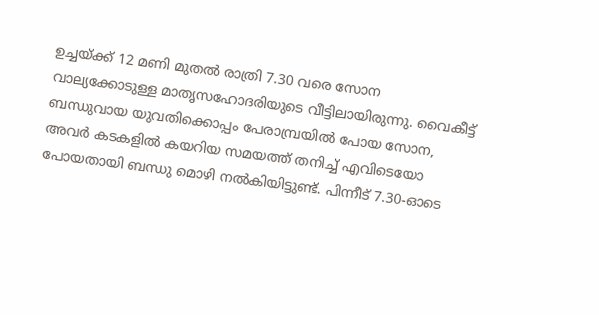ഉച്ചയ്ക്ക് 12 മണി മുതൽ രാത്രി 7.30 വരെ സോന വാല്യക്കോടുള്ള മാതൃസഹോദരിയുടെ വീട്ടിലായിരുന്നു. വൈകീട്ട് ബന്ധുവായ യുവതിക്കൊപ്പം പേരാമ്പ്രയിൽ പോയ സോന, അവർ കടകളിൽ കയറിയ സമയത്ത് തനിച്ച് എവിടെയോ പോയതായി ബന്ധു മൊഴി നൽകിയിട്ടുണ്ട്. പിന്നീട് 7.30-ഓടെ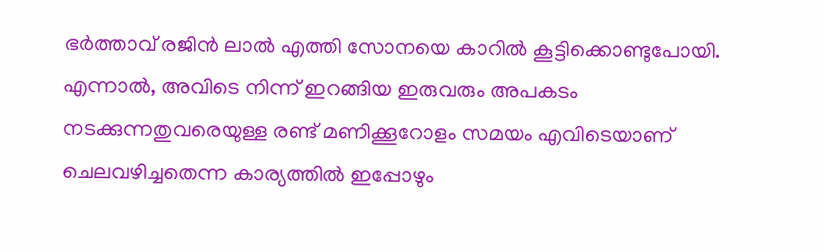ഭർത്താവ് രജിൻ ലാൽ എത്തി സോനയെ കാറിൽ കൂട്ടിക്കൊണ്ടുപോയി. എന്നാൽ, അവിടെ നിന്ന് ഇറങ്ങിയ ഇരുവരും അപകടം നടക്കുന്നതുവരെയുള്ള രണ്ട് മണിക്കൂറോളം സമയം എവിടെയാണ് ചെലവഴിച്ചതെന്ന കാര്യത്തിൽ ഇപ്പോഴും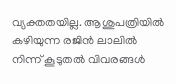വ്യക്തതയില്ല. ആശുപത്രിയിൽ കഴിയുന്ന രജിൻ ലാലിൽ നിന്ന് കൂടുതൽ വിവരങ്ങൾ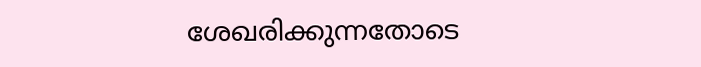ശേഖരിക്കുന്നതോടെ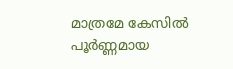മാത്രമേ കേസിൽ പൂർണ്ണമായ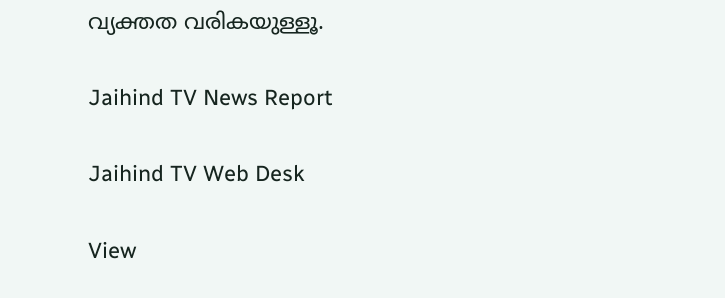വ്യക്തത വരികയുള്ളൂ.

Jaihind TV News Report

Jaihind TV Web Desk

View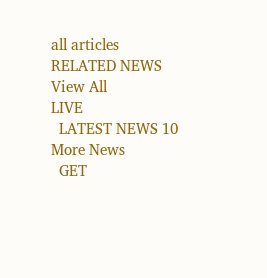all articles
RELATED NEWS
View All
LIVE
  LATEST NEWS 10
More News
  GET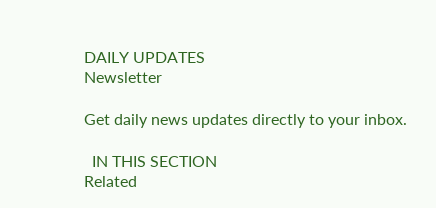DAILY UPDATES
Newsletter

Get daily news updates directly to your inbox.

  IN THIS SECTION
Related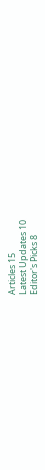Articles 15
Latest Updates 10
Editor's Picks 8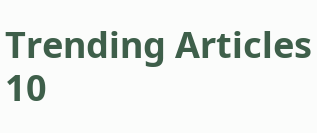Trending Articles 10